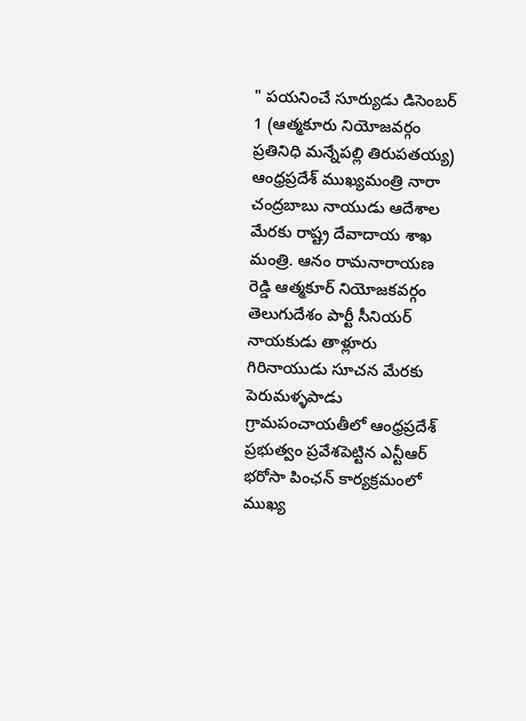" పయనించే సూర్యుడు డిసెంబర్ 1 (ఆత్మకూరు నియోజవర్గం ప్రతినిధి మన్నేపల్లి తిరుపతయ్య)
ఆంధ్రప్రదేశ్ ముఖ్యమంత్రి నారా చంద్రబాబు నాయుడు ఆదేశాల మేరకు రాష్ట్ర దేవాదాయ శాఖ మంత్రి. ఆనం రామనారాయణ రెడ్డి ఆత్మకూర్ నియోజకవర్గం తెలుగుదేశం పార్టీ సీనియర్ నాయకుడు తాళ్లూరు గిరినాయుడు సూచన మేరకు పెరుమళ్ళపాడు గ్రామపంచాయతీలో ఆంధ్రప్రదేశ్ ప్రభుత్వం ప్రవేశపెట్టిన ఎన్టీఆర్ భరోసా పింఛన్ కార్యక్రమంలో ముఖ్య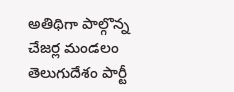అతిథిగా పాల్గొన్న చేజర్ల మండలం తెలుగుదేశం పార్టీ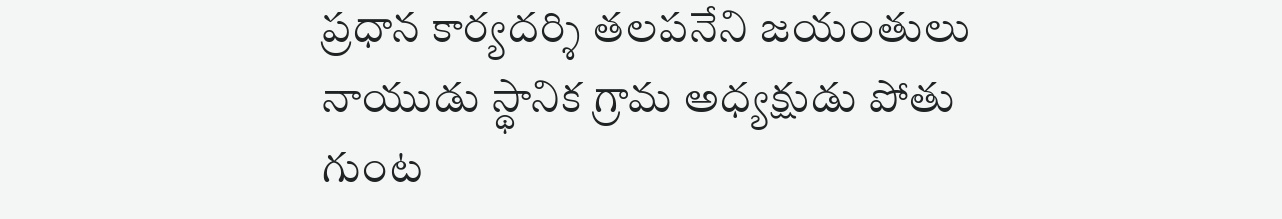ప్రధాన కార్యదర్శి తలపనేని జయంతులు నాయుడు స్థానిక గ్రామ అధ్యక్షుడు పోతు గుంట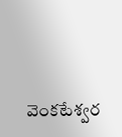వెంకటేశ్వర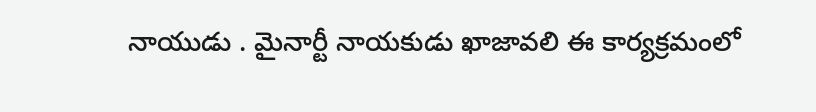నాయుడు . మైనార్టీ నాయకుడు ఖాజావలి ఈ కార్యక్రమంలో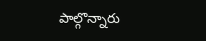పాల్గొన్నారు